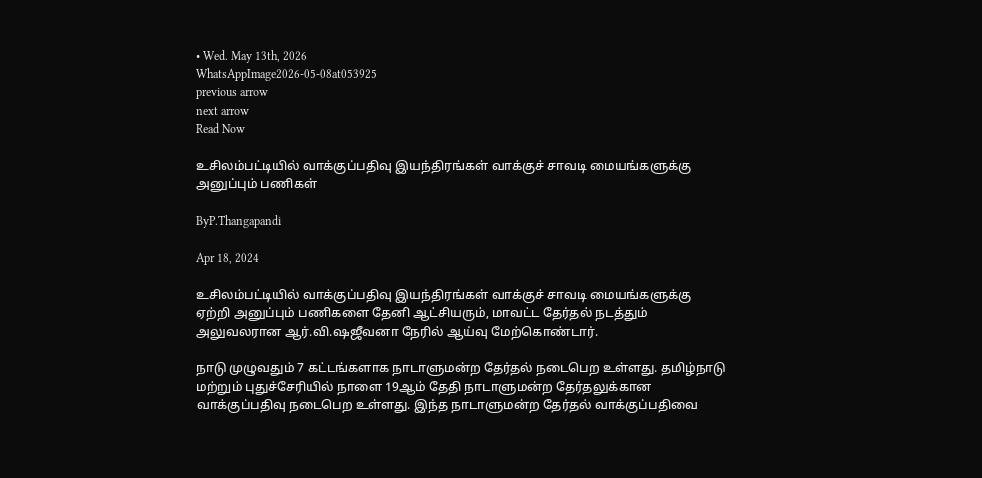• Wed. May 13th, 2026
WhatsAppImage2026-05-08at053925
previous arrow
next arrow
Read Now

உசிலம்பட்டியில் வாக்குப்பதிவு இயந்திரங்கள் வாக்குச் சாவடி மையங்களுக்கு அனுப்பும் பணிகள்

ByP.Thangapandi

Apr 18, 2024

உசிலம்பட்டியில் வாக்குப்பதிவு இயந்திரங்கள் வாக்குச் சாவடி மையங்களுக்கு ஏற்றி அனுப்பும் பணிகளை தேனி ஆட்சியரும், மாவட்ட தேர்தல் நடத்தும் அலுவலரான ஆர்.வி.ஷஜீவனா நேரில் ஆய்வு மேற்கொண்டார்.

நாடு முழுவதும் 7 கட்டங்களாக நாடாளுமன்ற தேர்தல் நடைபெற உள்ளது. தமிழ்நாடு மற்றும் புதுச்சேரியில் நாளை 19ஆம் தேதி நாடாளுமன்ற தேர்தலுக்கான வாக்குப்பதிவு நடைபெற உள்ளது. இந்த நாடாளுமன்ற தேர்தல் வாக்குப்பதிவை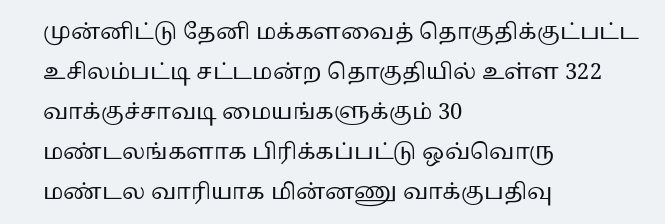முன்னிட்டு தேனி மக்களவைத் தொகுதிக்குட்பட்ட உசிலம்பட்டி சட்டமன்ற தொகுதியில் உள்ள 322 வாக்குச்சாவடி மையங்களுக்கும் 30 மண்டலங்களாக பிரிக்கப்பட்டு ஒவ்வொரு மண்டல வாரியாக மின்னணு வாக்குபதிவு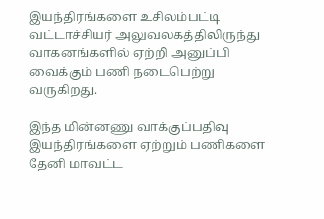இயந்திரங்களை உசிலம்பட்டி வட்டாச்சியர் அலுவலகத்திலிருந்து வாகனங்களில் ஏற்றி அனுப்பி வைக்கும் பணி நடைபெற்று வருகிறது.

இந்த மின்னணு வாக்குப்பதிவு இயந்திரங்களை ஏற்றும் பணிகளை தேனி மாவட்ட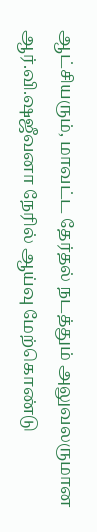ஆட்சியரும், மாவட்ட தேர்தல் நடத்தும் அலுவலருமான ஆர்.வி.ஷஜீவனா நேரில் ஆய்வு மேற்கொண்டு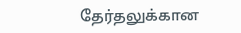தேர்தலுக்கான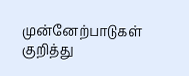முன்னேற்பாடுகள் குறித்து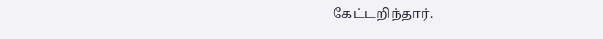கேட்டறிந்தார்.